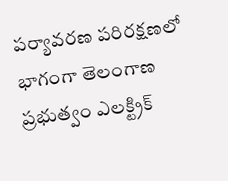పర్యావరణ పరిరక్షణలో భాగంగా తెలంగాణ ప్రభుత్వం ఎలక్ట్రిక్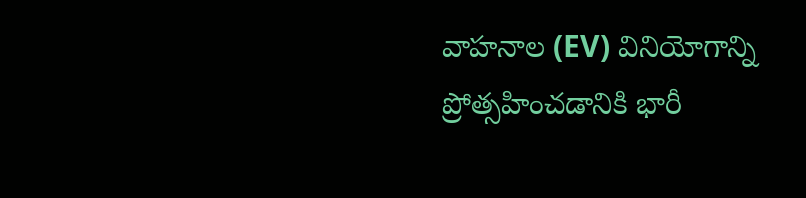వాహనాల (EV) వినియోగాన్ని ప్రోత్సహించడానికి భారీ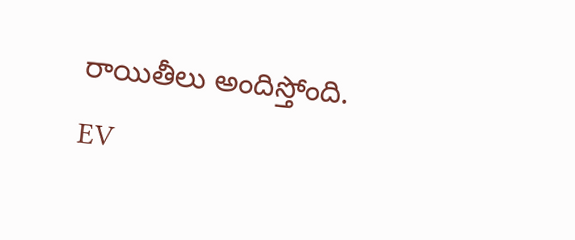రాయితీలు అందిస్తోంది. EV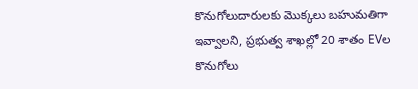కొనుగోలుదారులకు మొక్కలు బహుమతిగా ఇవ్వాలని, ప్రభుత్వ శాఖల్లో 20 శాతం EVల కొనుగోలు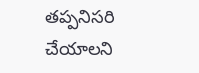తప్పనిసరి చేయాలని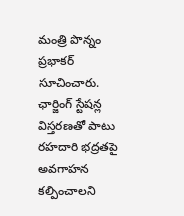మంత్రి పొన్నం ప్రభాకర్ సూచించారు. ఛార్జింగ్ స్టేషన్ల విస్తరణతో పాటు రహదారి భద్రతపై అవగాహన కల్పించాలని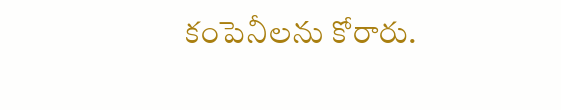కంపెనీలను కోరారు.